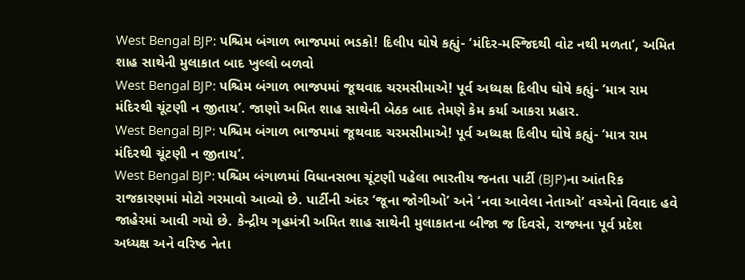West Bengal BJP: પશ્ચિમ બંગાળ ભાજપમાં ભડકો! દિલીપ ઘોષે કહ્યું- ‘મંદિર-મસ્જિદથી વોટ નથી મળતા’, અમિત શાહ સાથેની મુલાકાત બાદ ખુલ્લો બળવો
West Bengal BJP: પશ્ચિમ બંગાળ ભાજપમાં જૂથવાદ ચરમસીમાએ! પૂર્વ અધ્યક્ષ દિલીપ ઘોષે કહ્યું- ‘માત્ર રામ મંદિરથી ચૂંટણી ન જીતાય’. જાણો અમિત શાહ સાથેની બેઠક બાદ તેમણે કેમ કર્યા આકરા પ્રહાર.
West Bengal BJP: પશ્ચિમ બંગાળ ભાજપમાં જૂથવાદ ચરમસીમાએ! પૂર્વ અધ્યક્ષ દિલીપ ઘોષે કહ્યું- ‘માત્ર રામ મંદિરથી ચૂંટણી ન જીતાય’.
West Bengal BJP: પશ્ચિમ બંગાળમાં વિધાનસભા ચૂંટણી પહેલા ભારતીય જનતા પાર્ટી (BJP)ના આંતરિક રાજકારણમાં મોટો ગરમાવો આવ્યો છે. પાર્ટીની અંદર ‘જૂના જોગીઓ’ અને ‘નવા આવેલા નેતાઓ’ વચ્ચેનો વિવાદ હવે જાહેરમાં આવી ગયો છે. કેન્દ્રીય ગૃહમંત્રી અમિત શાહ સાથેની મુલાકાતના બીજા જ દિવસે, રાજ્યના પૂર્વ પ્રદેશ અધ્યક્ષ અને વરિષ્ઠ નેતા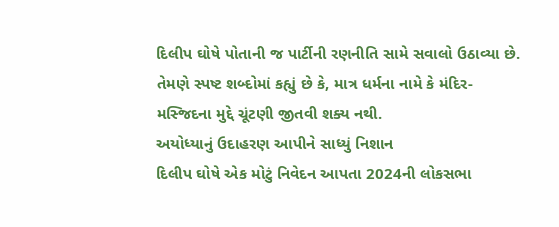દિલીપ ઘોષે પોતાની જ પાર્ટીની રણનીતિ સામે સવાલો ઉઠાવ્યા છે. તેમણે સ્પષ્ટ શબ્દોમાં કહ્યું છે કે, માત્ર ધર્મના નામે કે મંદિર-મસ્જિદના મુદ્દે ચૂંટણી જીતવી શક્ય નથી.
અયોધ્યાનું ઉદાહરણ આપીને સાધ્યું નિશાન
દિલીપ ઘોષે એક મોટું નિવેદન આપતા 2024ની લોકસભા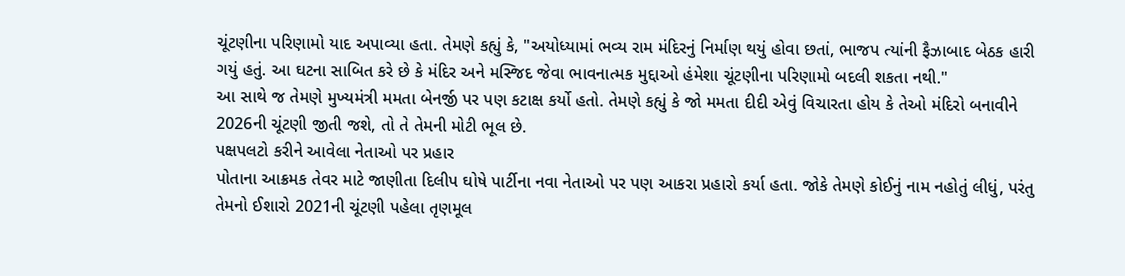ચૂંટણીના પરિણામો યાદ અપાવ્યા હતા. તેમણે કહ્યું કે, "અયોધ્યામાં ભવ્ય રામ મંદિરનું નિર્માણ થયું હોવા છતાં, ભાજપ ત્યાંની ફૈઝાબાદ બેઠક હારી ગયું હતું. આ ઘટના સાબિત કરે છે કે મંદિર અને મસ્જિદ જેવા ભાવનાત્મક મુદ્દાઓ હંમેશા ચૂંટણીના પરિણામો બદલી શકતા નથી."
આ સાથે જ તેમણે મુખ્યમંત્રી મમતા બેનર્જી પર પણ કટાક્ષ કર્યો હતો. તેમણે કહ્યું કે જો મમતા દીદી એવું વિચારતા હોય કે તેઓ મંદિરો બનાવીને 2026ની ચૂંટણી જીતી જશે, તો તે તેમની મોટી ભૂલ છે.
પક્ષપલટો કરીને આવેલા નેતાઓ પર પ્રહાર
પોતાના આક્રમક તેવર માટે જાણીતા દિલીપ ઘોષે પાર્ટીના નવા નેતાઓ પર પણ આકરા પ્રહારો કર્યા હતા. જોકે તેમણે કોઈનું નામ નહોતું લીધું, પરંતુ તેમનો ઈશારો 2021ની ચૂંટણી પહેલા તૃણમૂલ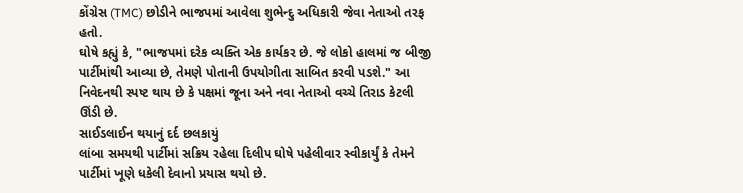કોંગ્રેસ (TMC) છોડીને ભાજપમાં આવેલા શુભેન્દુ અધિકારી જેવા નેતાઓ તરફ હતો.
ઘોષે કહ્યું કે, "ભાજપમાં દરેક વ્યક્તિ એક કાર્યકર છે. જે લોકો હાલમાં જ બીજી પાર્ટીમાંથી આવ્યા છે, તેમણે પોતાની ઉપયોગીતા સાબિત કરવી પડશે." આ નિવેદનથી સ્પષ્ટ થાય છે કે પક્ષમાં જૂના અને નવા નેતાઓ વચ્ચે તિરાડ કેટલી ઊંડી છે.
સાઈડલાઈન થયાનું દર્દ છલકાયું
લાંબા સમયથી પાર્ટીમાં સક્રિય રહેલા દિલીપ ઘોષે પહેલીવાર સ્વીકાર્યું કે તેમને પાર્ટીમાં ખૂણે ધકેલી દેવાનો પ્રયાસ થયો છે.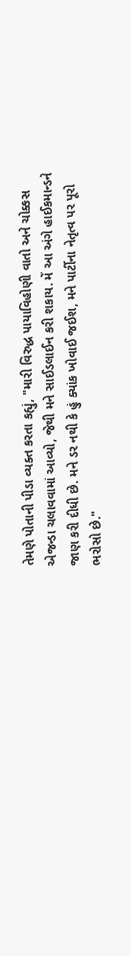તેમણે પોતાની પીડા વ્યક્ત કરતા કહ્યું, "મારી વિરુદ્ધ પાયાવિહોણી વાતો અને ચોક્કસ એજન્ડા ચલાવવામાં આવ્યો, જેથી મને સાઈડલાઈન કરી શકાય. મેં આ અંગે હાઈકમાન્ડને જાણ કરી દીધી છે. મને ડર નથી કે હું ક્યાંક ખોવાઈ જઈશ, મને પાર્ટીના નેતૃત્વ પર પૂરો ભરોસો છે."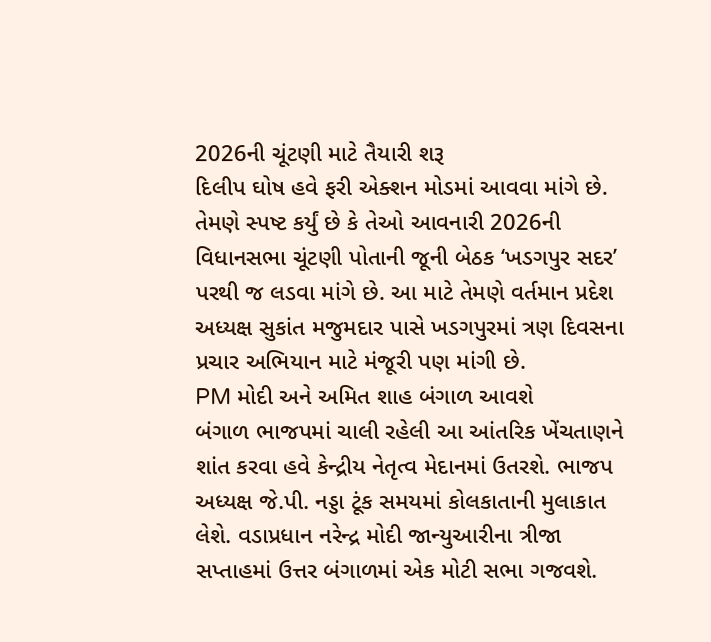2026ની ચૂંટણી માટે તૈયારી શરૂ
દિલીપ ઘોષ હવે ફરી એક્શન મોડમાં આવવા માંગે છે. તેમણે સ્પષ્ટ કર્યું છે કે તેઓ આવનારી 2026ની વિધાનસભા ચૂંટણી પોતાની જૂની બેઠક ‘ખડગપુર સદર’ પરથી જ લડવા માંગે છે. આ માટે તેમણે વર્તમાન પ્રદેશ અધ્યક્ષ સુકાંત મજુમદાર પાસે ખડગપુરમાં ત્રણ દિવસના પ્રચાર અભિયાન માટે મંજૂરી પણ માંગી છે.
PM મોદી અને અમિત શાહ બંગાળ આવશે
બંગાળ ભાજપમાં ચાલી રહેલી આ આંતરિક ખેંચતાણને શાંત કરવા હવે કેન્દ્રીય નેતૃત્વ મેદાનમાં ઉતરશે. ભાજપ અધ્યક્ષ જે.પી. નડ્ડા ટૂંક સમયમાં કોલકાતાની મુલાકાત લેશે. વડાપ્રધાન નરેન્દ્ર મોદી જાન્યુઆરીના ત્રીજા સપ્તાહમાં ઉત્તર બંગાળમાં એક મોટી સભા ગજવશે.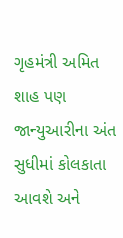ગૃહમંત્રી અમિત શાહ પણ જાન્યુઆરીના અંત સુધીમાં કોલકાતા આવશે અને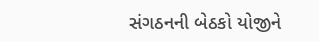સંગઠનની બેઠકો યોજીને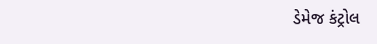ડેમેજ કંટ્રોલ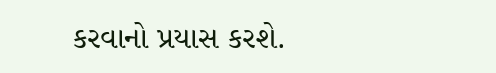કરવાનો પ્રયાસ કરશે.